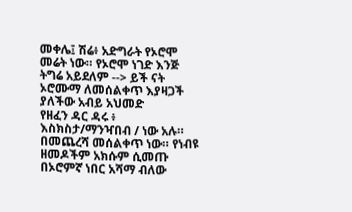መቀሌ፤ ሽሬ፥ አድግራት የኦሮሞ መሬት ነው። የኦሮሞ ነገድ እንጅ ትግሬ አይደለም --> ይች ናት ኦሮሙማ ለመሰልቀጥ እያዛጋች ያለችው አብይ አህመድ
የዘፈን ዳር ዳሩ ፥
እስክስታ/ማንዣበብ / ነው አሉ።
በመጨረሻ መሰልቀጥ ነው። የነብዩ ዘመዶችም አክሱም ሲመጡ በኦሮምኛ ነበር አሻማ ብለው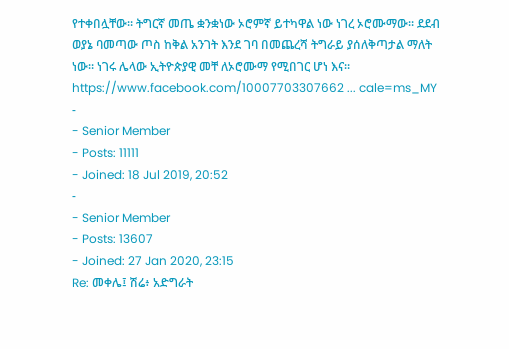የተቀበሏቸው። ትግርኛ መጤ ቋንቋነው ኦሮምኛ ይተካዋል ነው ነገረ ኦሮሙማው። ደደብ ወያኔ ባመጣው ጦስ ከቅል አንገት እንደ ገባ በመጨረሻ ትግራይ ያሰለቅጣታል ማለት ነው። ነገሩ ሌላው ኢትዮጵያዊ መቸ ለኦሮሙማ የሚበገር ሆነ እና።
https://www.facebook.com/10007703307662 ... cale=ms_MY
-
- Senior Member
- Posts: 11111
- Joined: 18 Jul 2019, 20:52
-
- Senior Member
- Posts: 13607
- Joined: 27 Jan 2020, 23:15
Re: መቀሌ፤ ሽሬ፥ አድግራት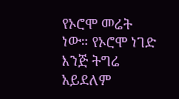የኦሮሞ መሬት ነው። የኦሮሞ ነገድ እንጅ ትግሬ አይደለም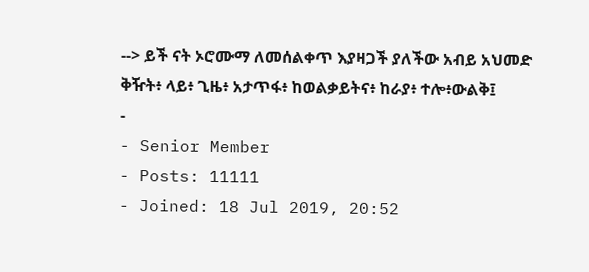--> ይች ናት ኦሮሙማ ለመሰልቀጥ እያዛጋች ያለችው አብይ አህመድ
ቅዥት፥ ላይ፥ ጊዜ፥ አታጥፋ፥ ከወልቃይትና፥ ከራያ፥ ተሎ፥ውልቅ፤
-
- Senior Member
- Posts: 11111
- Joined: 18 Jul 2019, 20:52